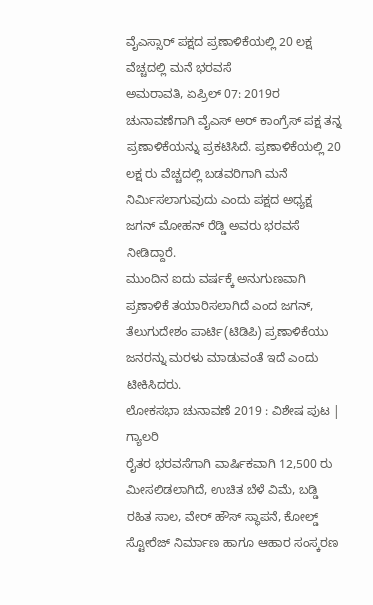ವೈಎಸ್ಸಾರ್ ಪಕ್ಷದ ಪ್ರಣಾಳಿಕೆಯಲ್ಲಿ 20 ಲಕ್ಷ ವೆಚ್ಚದಲ್ಲಿ ಮನೆ ಭರವಸೆ
ಅಮರಾವತಿ, ಏಪ್ರಿಲ್ 07: 2019ರ ಚುನಾವಣೆಗಾಗಿ ವೈಎಸ್ ಅರ್ ಕಾಂಗ್ರೆಸ್ ಪಕ್ಷ ತನ್ನ ಪ್ರಣಾಳಿಕೆಯನ್ನು ಪ್ರಕಟಿಸಿದೆ. ಪ್ರಣಾಳಿಕೆಯಲ್ಲಿ 20 ಲಕ್ಷ ರು ವೆಚ್ಚದಲ್ಲಿ ಬಡವರಿಗಾಗಿ ಮನೆ ನಿರ್ಮಿಸಲಾಗುವುದು ಎಂದು ಪಕ್ಷದ ಅಧ್ಯಕ್ಷ ಜಗನ್ ಮೋಹನ್ ರೆಡ್ಡಿ ಅವರು ಭರವಸೆ ನೀಡಿದ್ದಾರೆ.
ಮುಂದಿನ ಐದು ವರ್ಷಕ್ಕೆ ಅನುಗುಣವಾಗಿ ಪ್ರಣಾಳಿಕೆ ತಯಾರಿಸಲಾಗಿದೆ ಎಂದ ಜಗನ್, ತೆಲುಗುದೇಶಂ ಪಾರ್ಟಿ(ಟಿಡಿಪಿ) ಪ್ರಣಾಳಿಕೆಯು ಜನರನ್ನು ಮರಳು ಮಾಡುವಂತೆ ಇದೆ ಎಂದು ಟೀಕಿಸಿದರು.
ಲೋಕಸಭಾ ಚುನಾವಣೆ 2019 : ವಿಶೇಷ ಪುಟ | ಗ್ಯಾಲರಿ
ರೈತರ ಭರವಸೆಗಾಗಿ ವಾರ್ಷಿಕವಾಗಿ 12,500 ರು ಮೀಸಲಿಡಲಾಗಿದೆ, ಉಚಿತ ಬೆಳೆ ವಿಮೆ, ಬಡ್ಡಿ ರಹಿತ ಸಾಲ, ವೇರ್ ಹೌಸ್ ಸ್ಥಾಪನೆ, ಕೋಲ್ಡ್ ಸ್ಟೋರೆಜ್ ನಿರ್ಮಾಣ ಹಾಗೂ ಆಹಾರ ಸಂಸ್ಕರಣ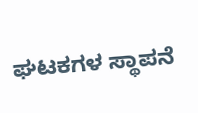ಘಟಕಗಳ ಸ್ಥಾಪನೆ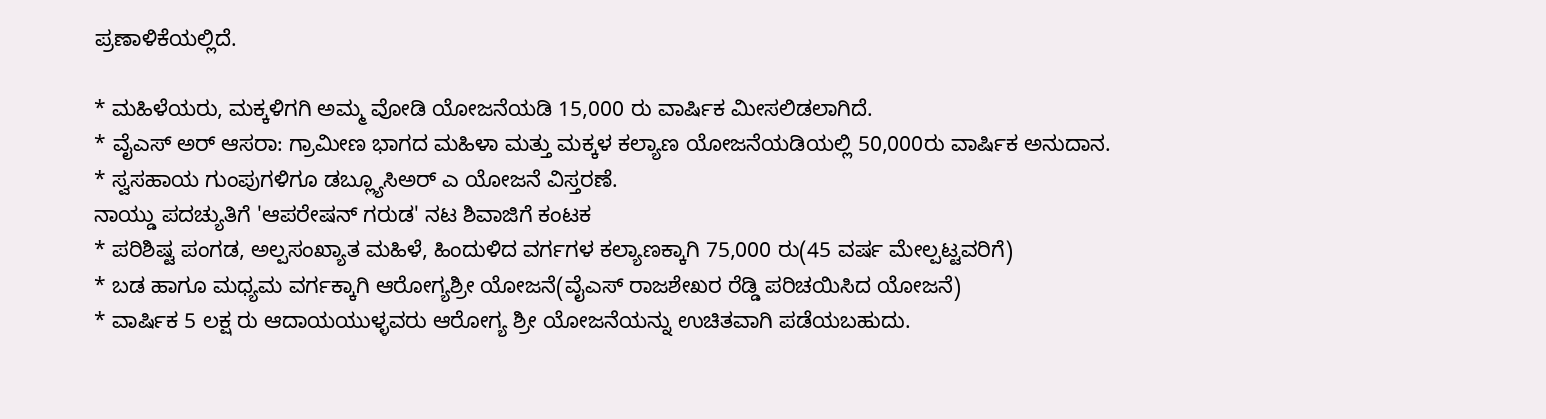ಪ್ರಣಾಳಿಕೆಯಲ್ಲಿದೆ.

* ಮಹಿಳೆಯರು, ಮಕ್ಕಳಿಗಗಿ ಅಮ್ಮ ವೋಡಿ ಯೋಜನೆಯಡಿ 15,000 ರು ವಾರ್ಷಿಕ ಮೀಸಲಿಡಲಾಗಿದೆ.
* ವೈಎಸ್ ಅರ್ ಆಸರಾ: ಗ್ರಾಮೀಣ ಭಾಗದ ಮಹಿಳಾ ಮತ್ತು ಮಕ್ಕಳ ಕಲ್ಯಾಣ ಯೋಜನೆಯಡಿಯಲ್ಲಿ 50,000ರು ವಾರ್ಷಿಕ ಅನುದಾನ.
* ಸ್ವಸಹಾಯ ಗುಂಪುಗಳಿಗೂ ಡಬ್ಲ್ಯೂಸಿಅರ್ ಎ ಯೋಜನೆ ವಿಸ್ತರಣೆ.
ನಾಯ್ಡು ಪದಚ್ಯುತಿಗೆ 'ಆಪರೇಷನ್ ಗರುಡ' ನಟ ಶಿವಾಜಿಗೆ ಕಂಟಕ
* ಪರಿಶಿಷ್ಟ ಪಂಗಡ, ಅಲ್ಪಸಂಖ್ಯಾತ ಮಹಿಳೆ, ಹಿಂದುಳಿದ ವರ್ಗಗಳ ಕಲ್ಯಾಣಕ್ಕಾಗಿ 75,000 ರು(45 ವರ್ಷ ಮೇಲ್ಪಟ್ಟವರಿಗೆ)
* ಬಡ ಹಾಗೂ ಮಧ್ಯಮ ವರ್ಗಕ್ಕಾಗಿ ಆರೋಗ್ಯಶ್ರೀ ಯೋಜನೆ(ವೈಎಸ್ ರಾಜಶೇಖರ ರೆಡ್ಡಿ ಪರಿಚಯಿಸಿದ ಯೋಜನೆ)
* ವಾರ್ಷಿಕ 5 ಲಕ್ಷ ರು ಆದಾಯಯುಳ್ಳವರು ಆರೋಗ್ಯ ಶ್ರೀ ಯೋಜನೆಯನ್ನು ಉಚಿತವಾಗಿ ಪಡೆಯಬಹುದು.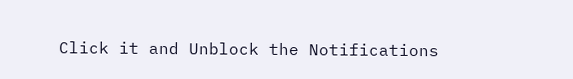Click it and Unblock the Notifications